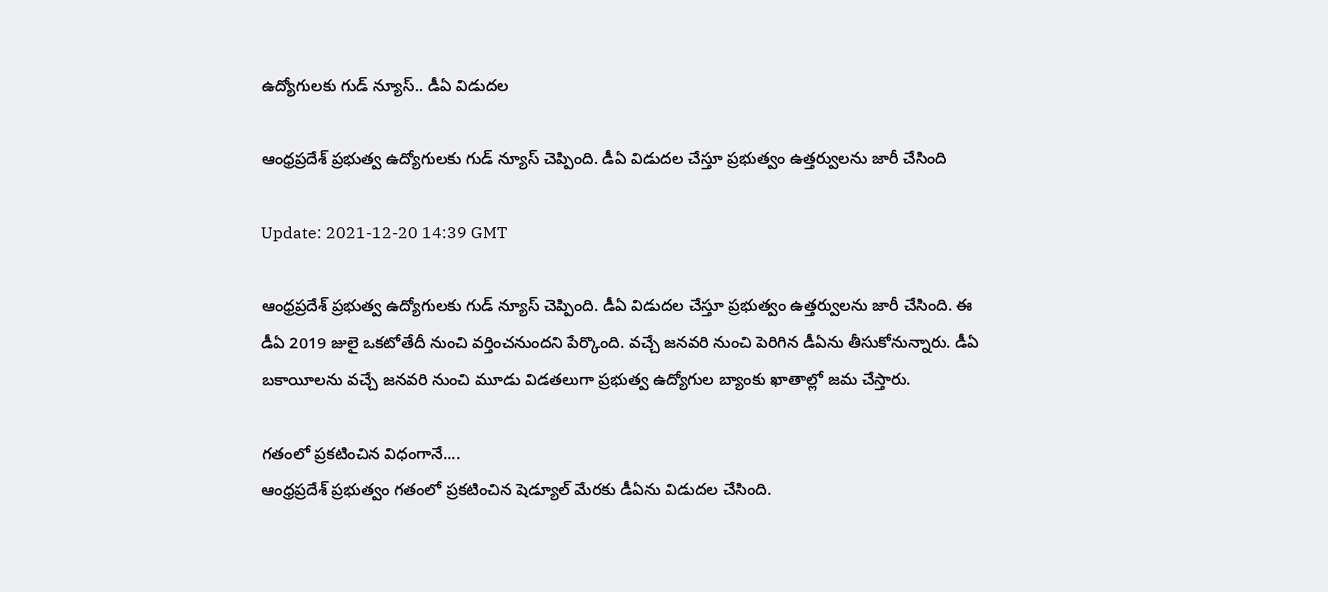ఉద్యోగులకు గుడ్ న్యూస్.. డీఏ విడుదల

ఆంధ్రప్రదేశ్ ప్రభుత్వ ఉద్యోగులకు గుడ్ న్యూస్ చెప్పింది. డీఏ విడుదల చేస్తూ ప్రభుత్వం ఉత్తర్వులను జారీ చేసింది

Update: 2021-12-20 14:39 GMT

ఆంధ్రప్రదేశ్ ప్రభుత్వ ఉద్యోగులకు గుడ్ న్యూస్ చెప్పింది. డీఏ విడుదల చేస్తూ ప్రభుత్వం ఉత్తర్వులను జారీ చేసింది. ఈ డీఏ 2019 జులై ఒకటోతేదీ నుంచి వర్తించనుందని పేర్కొంది. వచ్చే జనవరి నుంచి పెరిగిన డీఏను తీసుకోనున్నారు. డీఏ బకాయీలను వచ్చే జనవరి నుంచి మూడు విడతలుగా ప్రభుత్వ ఉద్యోగుల బ్యాంకు ఖాతాల్లో జమ చేస్తారు.

గతంలో ప్రకటించిన విధంగానే....
ఆంధ్రప్రదేశ్ ప్రభుత్వం గతంలో ప్రకటించిన షెడ్యూల్ మేరకు డీఏను విడుదల చేసింది.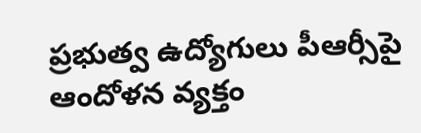ప్రభుత్వ ఉద్యోగులు పీఆర్సీపై ఆందోళన వ్యక్తం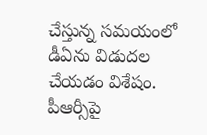చేస్తున్న సమయంలో డీఏను విడుదల చేయడం విశేషం. పీఆర్సీపై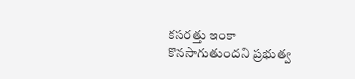కసరత్తు ఇంకా కొనసాగుతుందని ప్రభుత్వ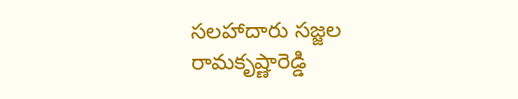సలహాదారు సజ్జల రామకృష్ణారెడ్డి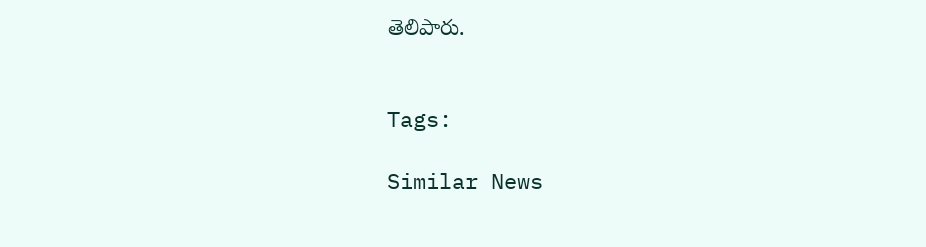తెలిపారు.


Tags:

Similar News